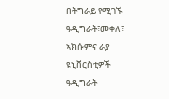በትግራይ የሚገኙ ዓዲግራት፣መቀለ፣ ኣክሱምና ራያ ዩኒቨርስቲዎች ዓዲግራት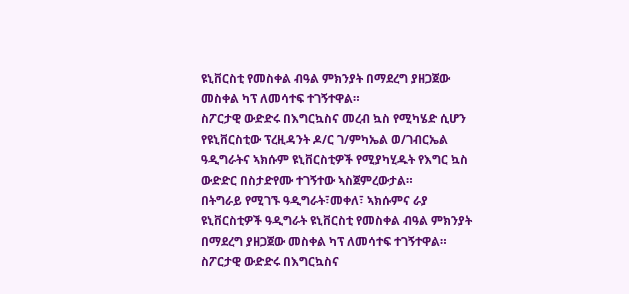ዩኒቨርስቲ የመስቀል ብዓል ምክንያት በማደረግ ያዘጋጀው መስቀል ካፕ ለመሳተፍ ተገኝተዋል።
ስፖርታዊ ውድድሩ በእግርኳስና መረብ ኳስ የሚካሄድ ሲሆን የዩኒቨርስቲው ፕረዚዳንት ዶ/ር ገ/ምካኤል ወ/ገብርኤል ዓዲግራትና ኣክሱም ዩኒቨርስቲዎች የሚያካሂዱት የእግር ኳስ ውድድር በስታድየሙ ተገኝተው ኣስጀምረውታል።
በትግራይ የሚገኙ ዓዲግራት፣መቀለ፣ ኣክሱምና ራያ ዩኒቨርስቲዎች ዓዲግራት ዩኒቨርስቲ የመስቀል ብዓል ምክንያት በማደረግ ያዘጋጀው መስቀል ካፕ ለመሳተፍ ተገኝተዋል።
ስፖርታዊ ውድድሩ በእግርኳስና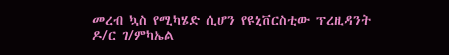መረብ ኳስ የሚካሄድ ሲሆን የዩኒቨርስቲው ፕረዚዳንት ዶ/ር ገ/ምካኤል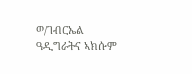ወ/ገብርኤል ዓዲግራትና ኣክሱም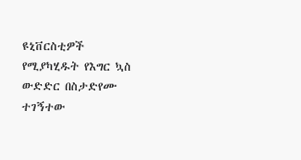ዩኒቨርስቲዎች የሚያካሂዱት የእግር ኳስ ውድድር በስታድየሙ ተገኝተው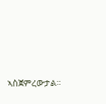ኣስጀምረውታል።